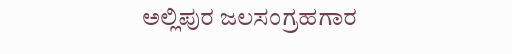ಅಲ್ಲಿಪುರ ಜಲಸಂಗ್ರಹಗಾರ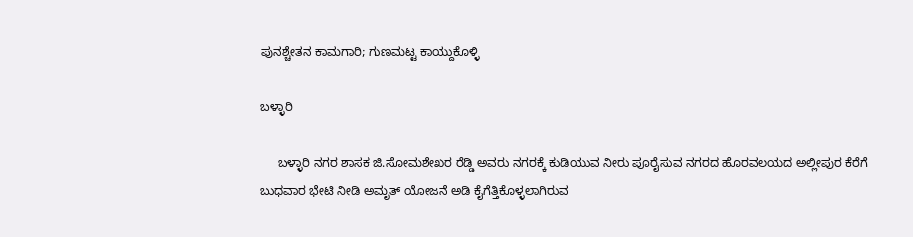ಪುನಶ್ಚೇತನ ಕಾಮಗಾರಿ; ಗುಣಮಟ್ಟ ಕಾಯ್ದುಕೊಳ್ಳಿ

ಬಳ್ಳಾರಿ

     ಬಳ್ಳಾರಿ ನಗರ ಶಾಸಕ ಜಿ.ಸೋಮಶೇಖರ ರೆಡ್ಡಿ ಅವರು ನಗರಕ್ಕೆ ಕುಡಿಯುವ ನೀರು ಪೂರೈಸುವ ನಗರದ ಹೊರವಲಯದ ಅಲ್ಲೀಪುರ ಕೆರೆಗೆ ಬುಧವಾರ ಭೇಟಿ ನೀಡಿ ಅಮೃತ್ ಯೋಜನೆ ಅಡಿ ಕೈಗೆತ್ತಿಕೊಳ್ಳಲಾಗಿರುವ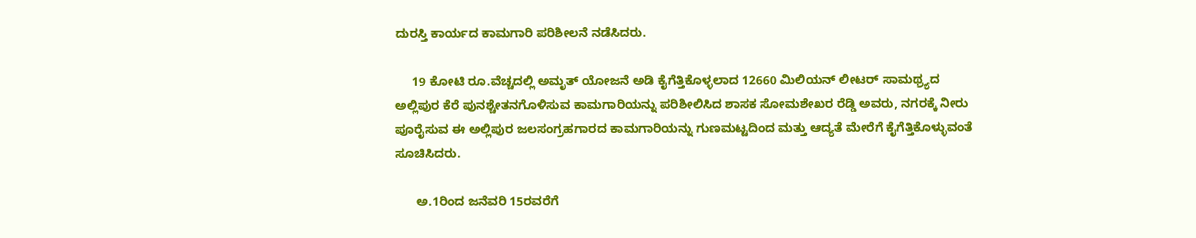ದುರಸ್ತಿ ಕಾರ್ಯದ ಕಾಮಗಾರಿ ಪರಿಶೀಲನೆ ನಡೆಸಿದರು.

     19 ಕೋಟಿ ರೂ.ವೆಚ್ಚದಲ್ಲಿ ಅಮೃತ್ ಯೋಜನೆ ಅಡಿ ಕೈಗೆತ್ತಿಕೊಳ್ಳಲಾದ 12660 ಮಿಲಿಯನ್ ಲೀಟರ್ ಸಾಮಥ್ರ್ಯದ ಅಲ್ಲಿಪುರ ಕೆರೆ ಪುನಶ್ಚೇತನಗೊಳಿಸುವ ಕಾಮಗಾರಿಯನ್ನು ಪರಿಶೀಲಿಸಿದ ಶಾಸಕ ಸೋಮಶೇಖರ ರೆಡ್ಡಿ ಅವರು, ನಗರಕ್ಕೆ ನೀರು ಪೂರೈಸುವ ಈ ಅಲ್ಲಿಪುರ ಜಲಸಂಗ್ರಹಗಾರದ ಕಾಮಗಾರಿಯನ್ನು ಗುಣಮಟ್ಟದಿಂದ ಮತ್ತು ಆದ್ಯತೆ ಮೇರೆಗೆ ಕೈಗೆತ್ತಿಕೊಳ್ಳುವಂತೆ ಸೂಚಿಸಿದರು.

      ಅ.1ರಿಂದ ಜನೆವರಿ 15ರವರೆಗೆ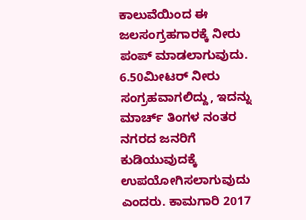ಕಾಲುವೆಯಿಂದ ಈ ಜಲಸಂಗ್ರಹಗಾರಕ್ಕೆ ನೀರು ಪಂಪ್ ಮಾಡಲಾಗುವುದು. 6.50ಮೀಟರ್ ನೀರು ಸಂಗ್ರಹವಾಗಲಿದ್ದು, ಇದನ್ನು ಮಾರ್ಚ್ ತಿಂಗಳ ನಂತರ ನಗರದ ಜನರಿಗೆ ಕುಡಿಯುವುದಕ್ಕೆ ಉಪಯೋಗಿಸಲಾಗುವುದು ಎಂದರು. ಕಾಮಗಾರಿ 2017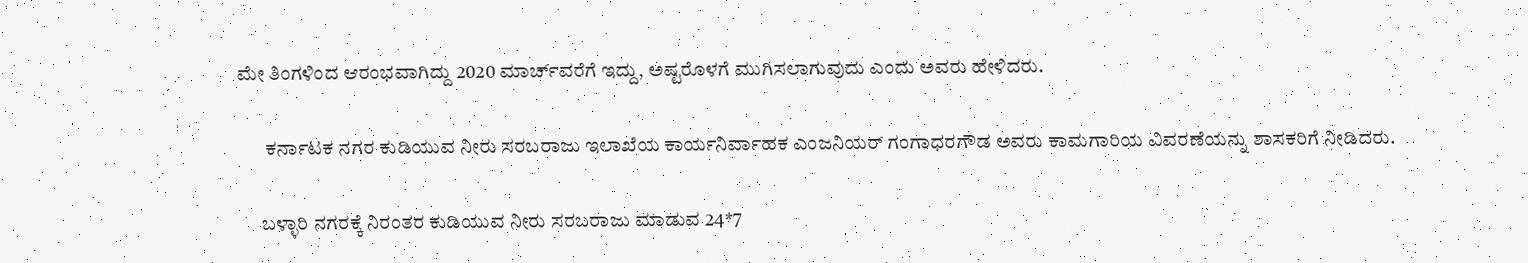ಮೇ ತಿಂಗಳಿಂದ ಆರಂಭವಾಗಿದ್ದು 2020 ಮಾರ್ಚ್‍ವರೆಗೆ ಇದ್ದು, ಅಷ್ಟರೊಳಗೆ ಮುಗಿಸಲಾಗುವುದು ಎಂದು ಅವರು ಹೇಳಿದರು.

       ಕರ್ನಾಟಕ ನಗರ ಕುಡಿಯುವ ನೀರು ಸರಬರಾಜು ಇಲಾಖೆಯ ಕಾರ್ಯನಿರ್ವಾಹಕ ಎಂಜನಿಯರ್ ಗಂಗಾಧರಗೌಡ ಅವರು ಕಾಮಗಾರಿಯ ವಿವರಣೆಯನ್ನು ಶಾಸಕರಿಗೆ ನೀಡಿದರು.

      ಬಳ್ಳಾರಿ ನಗರಕ್ಕೆ ನಿರಂತರ ಕುಡಿಯುವ ನೀರು ಸರಬರಾಜು ಮಾಡುವ 24*7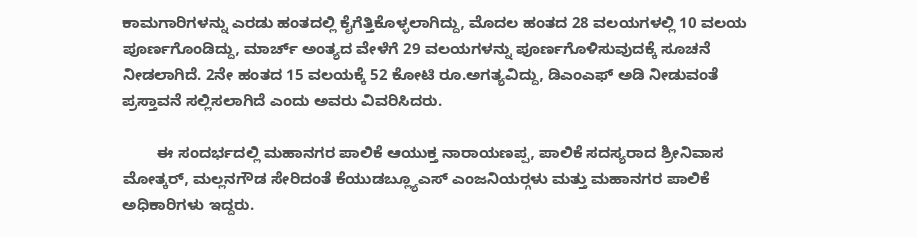ಕಾಮಗಾರಿಗಳನ್ನು ಎರಡು ಹಂತದಲ್ಲಿ ಕೈಗೆತ್ತಿಕೊಳ್ಳಲಾಗಿದ್ದು, ಮೊದಲ ಹಂತದ 28 ವಲಯಗಳಲ್ಲಿ 10 ವಲಯ ಪೂರ್ಣಗೊಂಡಿದ್ದು, ಮಾರ್ಚ್ ಅಂತ್ಯದ ವೇಳೆಗೆ 29 ವಲಯಗಳನ್ನು ಪೂರ್ಣಗೊಳಿಸುವುದಕ್ಕೆ ಸೂಚನೆ ನೀಡಲಾಗಿದೆ. 2ನೇ ಹಂತದ 15 ವಲಯಕ್ಕೆ 52 ಕೋಟಿ ರೂ.ಅಗತ್ಯವಿದ್ದು, ಡಿಎಂಎಫ್ ಅಡಿ ನೀಡುವಂತೆ ಪ್ರಸ್ತಾವನೆ ಸಲ್ಲಿಸಲಾಗಿದೆ ಎಂದು ಅವರು ವಿವರಿಸಿದರು.

        ಈ ಸಂದರ್ಭದಲ್ಲಿ ಮಹಾನಗರ ಪಾಲಿಕೆ ಆಯುಕ್ತ ನಾರಾಯಣಪ್ಪ, ಪಾಲಿಕೆ ಸದಸ್ಯರಾದ ಶ್ರೀನಿವಾಸ ಮೋತ್ಕರ್, ಮಲ್ಲನಗೌಡ ಸೇರಿದಂತೆ ಕೆಯುಡಬ್ಲ್ಯೂಎಸ್ ಎಂಜನಿಯರ್‍ಗಳು ಮತ್ತು ಮಹಾನಗರ ಪಾಲಿಕೆ ಅಧಿಕಾರಿಗಳು ಇದ್ದರು.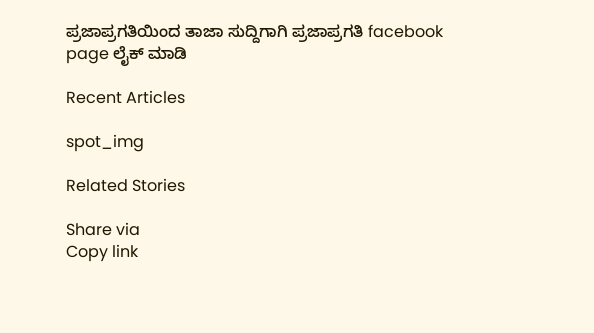ಪ್ರಜಾಪ್ರಗತಿಯಿಂದ ತಾಜಾ ಸುದ್ದಿಗಾಗಿ ಪ್ರಜಾಪ್ರಗತಿ facebook page ಲೈಕ್ ಮಾಡಿ

Recent Articles

spot_img

Related Stories

Share via
Copy link